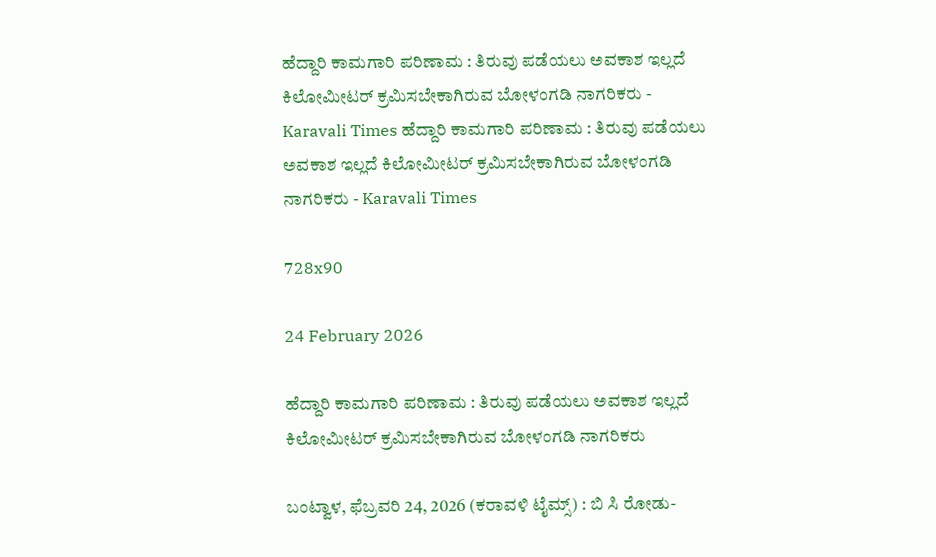ಹೆದ್ದಾರಿ ಕಾಮಗಾರಿ ಪರಿಣಾಮ : ತಿರುವು ಪಡೆಯಲು ಅವಕಾಶ ಇಲ್ಲದೆ ಕಿಲೋಮೀಟರ್ ಕ್ರಮಿಸಬೇಕಾಗಿರುವ ಬೋಳಂಗಡಿ ನಾಗರಿಕರು - Karavali Times ಹೆದ್ದಾರಿ ಕಾಮಗಾರಿ ಪರಿಣಾಮ : ತಿರುವು ಪಡೆಯಲು ಅವಕಾಶ ಇಲ್ಲದೆ ಕಿಲೋಮೀಟರ್ ಕ್ರಮಿಸಬೇಕಾಗಿರುವ ಬೋಳಂಗಡಿ ನಾಗರಿಕರು - Karavali Times

728x90

24 February 2026

ಹೆದ್ದಾರಿ ಕಾಮಗಾರಿ ಪರಿಣಾಮ : ತಿರುವು ಪಡೆಯಲು ಅವಕಾಶ ಇಲ್ಲದೆ ಕಿಲೋಮೀಟರ್ ಕ್ರಮಿಸಬೇಕಾಗಿರುವ ಬೋಳಂಗಡಿ ನಾಗರಿಕರು

ಬಂಟ್ವಾಳ, ಫೆಬ್ರವರಿ 24, 2026 (ಕರಾವಳಿ ಟೈಮ್ಸ್) : ಬಿ ಸಿ ರೋಡು-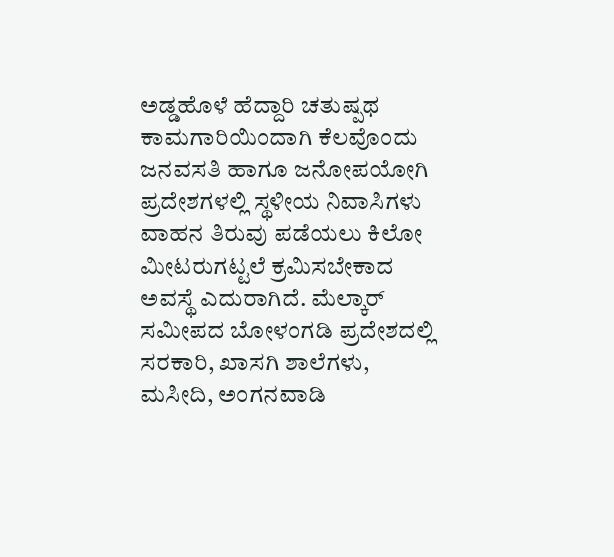ಅಡ್ಡಹೊಳೆ ಹೆದ್ದಾರಿ ಚತುಷ್ಪಥ ಕಾಮಗಾರಿಯಿಂದಾಗಿ ಕೆಲವೊಂದು ಜನವಸತಿ ಹಾಗೂ ಜನೋಪಯೋಗಿ ಪ್ರದೇಶಗಳಲ್ಲಿ ಸ್ಥಳೀಯ ನಿವಾಸಿಗಳು ವಾಹನ ತಿರುವು ಪಡೆಯಲು ಕಿಲೋ ಮೀಟರುಗಟ್ಟಲೆ ಕ್ರಮಿಸಬೇಕಾದ ಅವಸ್ಥೆ ಎದುರಾಗಿದೆ. ಮೆಲ್ಕಾರ್ ಸಮೀಪದ ಬೋಳಂಗಡಿ ಪ್ರದೇಶದಲ್ಲಿ ಸರಕಾರಿ, ಖಾಸಗಿ ಶಾಲೆಗಳು, ಮಸೀದಿ, ಅಂಗನವಾಡಿ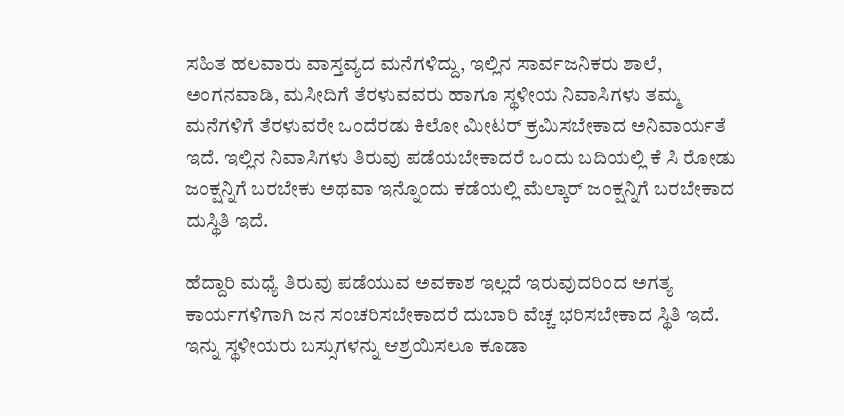ಸಹಿತ ಹಲವಾರು ವಾಸ್ತವ್ಯದ ಮನೆಗಳಿದ್ದು, ಇಲ್ಲಿನ ಸಾರ್ವಜನಿಕರು ಶಾಲೆ, ಅಂಗನವಾಡಿ, ಮಸೀದಿಗೆ ತೆರಳುವವರು ಹಾಗೂ ಸ್ಥಳೀಯ ನಿವಾಸಿಗಳು ತಮ್ಮ ಮನೆಗಳಿಗೆ ತೆರಳುವರೇ ಒಂದೆರಡು ಕಿಲೋ ಮೀಟರ್ ಕ್ರಮಿಸಬೇಕಾದ ಅನಿವಾರ್ಯತೆ ಇದೆ. ಇಲ್ಲಿನ ನಿವಾಸಿಗಳು ತಿರುವು ಪಡೆಯಬೇಕಾದರೆ ಒಂದು ಬದಿಯಲ್ಲಿ ಕೆ ಸಿ ರೋಡು ಜಂಕ್ಷನ್ನಿಗೆ ಬರಬೇಕು ಅಥವಾ ಇನ್ನೊಂದು ಕಡೆಯಲ್ಲಿ ಮೆಲ್ಕಾರ್ ಜಂಕ್ಷನ್ನಿಗೆ ಬರಬೇಕಾದ ದುಸ್ಥಿತಿ ಇದೆ.

ಹೆದ್ದಾರಿ ಮಧ್ಯೆ ತಿರುವು ಪಡೆಯುವ ಅವಕಾಶ ಇಲ್ಲದೆ ಇರುವುದರಿಂದ ಅಗತ್ಯ ಕಾರ್ಯಗಳಿಗಾಗಿ ಜನ ಸಂಚರಿಸಬೇಕಾದರೆ ದುಬಾರಿ ವೆಚ್ಚ ಭರಿಸಬೇಕಾದ ಸ್ಥಿತಿ ಇದೆ. ಇನ್ನು ಸ್ಥಳೀಯರು ಬಸ್ಸುಗಳನ್ನು ಆಶ್ರಯಿಸಲೂ ಕೂಡಾ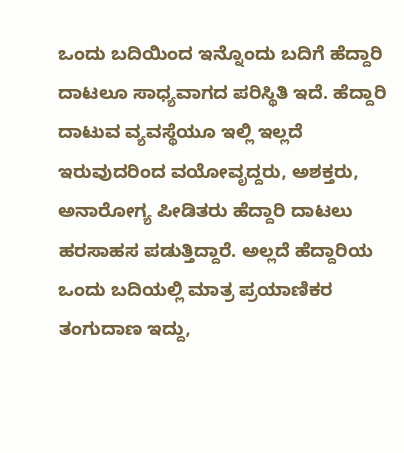ಒಂದು ಬದಿಯಿಂದ ಇನ್ನೊಂದು ಬದಿಗೆ ಹೆದ್ದಾರಿ ದಾಟಲೂ ಸಾಧ್ಯವಾಗದ ಪರಿಸ್ಥಿತಿ ಇದೆ. ಹೆದ್ದಾರಿ ದಾಟುವ ವ್ಯವಸ್ಥೆಯೂ ಇಲ್ಲಿ ಇಲ್ಲದೆ ಇರುವುದರಿಂದ ವಯೋವೃದ್ದರು, ಅಶಕ್ತರು, ಅನಾರೋಗ್ಯ ಪೀಡಿತರು ಹೆದ್ದಾರಿ ದಾಟಲು ಹರಸಾಹಸ ಪಡುತ್ತಿದ್ದಾರೆ. ಅಲ್ಲದೆ ಹೆದ್ದಾರಿಯ ಒಂದು ಬದಿಯಲ್ಲಿ ಮಾತ್ರ ಪ್ರಯಾಣಿಕರ ತಂಗುದಾಣ ಇದ್ದು,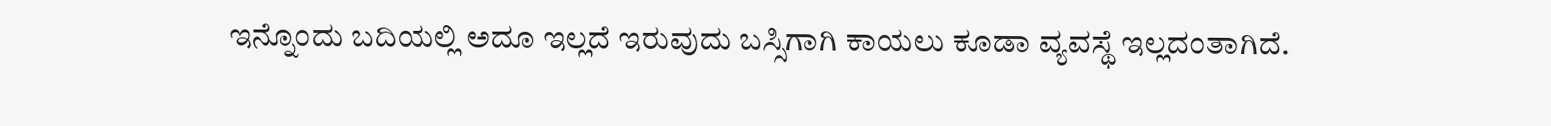ಇನ್ನೊಂದು ಬದಿಯಲ್ಲಿ ಅದೂ ಇಲ್ಲದೆ ಇರುವುದು ಬಸ್ಸಿಗಾಗಿ ಕಾಯಲು ಕೂಡಾ ವ್ಯವಸ್ಥೆ ಇಲ್ಲದಂತಾಗಿದೆ.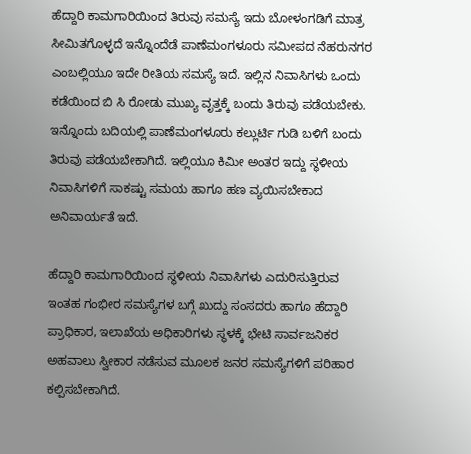ಹೆದ್ದಾರಿ ಕಾಮಗಾರಿಯಿಂದ ತಿರುವು ಸಮಸ್ಯೆ ಇದು ಬೋಳಂಗಡಿಗೆ ಮಾತ್ರ ಸೀಮಿತಗೊಳ್ಳದೆ ಇನ್ನೊಂದೆಡೆ ಪಾಣೆಮಂಗಳೂರು ಸಮೀಪದ ನೆಹರುನಗರ ಎಂಬಲ್ಲಿಯೂ ಇದೇ ರೀತಿಯ ಸಮಸ್ಯೆ ಇದೆ. ಇಲ್ಲಿನ ನಿವಾಸಿಗಳು ಒಂದು ಕಡೆಯಿಂದ ಬಿ ಸಿ ರೋಡು ಮುಖ್ಯ ವೃತ್ತಕ್ಕೆ ಬಂದು ತಿರುವು ಪಡೆಯಬೇಕು. ಇನ್ನೊಂದು ಬದಿಯಲ್ಲಿ ಪಾಣೆಮಂಗಳೂರು ಕಲ್ಲುರ್ಟಿ ಗುಡಿ ಬಳಿಗೆ ಬಂದು ತಿರುವು ಪಡೆಯಬೇಕಾಗಿದೆ. ಇಲ್ಲಿಯೂ ಕಿಮೀ ಅಂತರ ಇದ್ದು ಸ್ಥಳೀಯ ನಿವಾಸಿಗಳಿಗೆ ಸಾಕಷ್ಟು ಸಮಯ ಹಾಗೂ ಹಣ ವ್ಯಯಿಸಬೇಕಾದ ಅನಿವಾರ್ಯತೆ ಇದೆ.

ಹೆದ್ದಾರಿ ಕಾಮಗಾರಿಯಿಂದ ಸ್ಥಳೀಯ ನಿವಾಸಿಗಳು ಎದುರಿಸುತ್ತಿರುವ ಇಂತಹ ಗಂಭೀರ ಸಮಸ್ಯೆಗಳ ಬಗ್ಗೆ ಖುದ್ದು ಸಂಸದರು ಹಾಗೂ ಹೆದ್ದಾರಿ ಪ್ರಾಧಿಕಾರ, ಇಲಾಖೆಯ ಅಧಿಕಾರಿಗಳು ಸ್ಥಳಕ್ಕೆ ಭೇಟಿ ಸಾರ್ವಜನಿಕರ ಅಹವಾಲು ಸ್ವೀಕಾರ ನಡೆಸುವ ಮೂಲಕ ಜನರ ಸಮಸ್ಯೆಗಳಿಗೆ ಪರಿಹಾರ ಕಲ್ಪಿಸಬೇಕಾಗಿದೆ.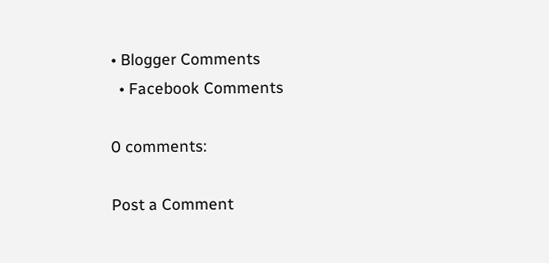• Blogger Comments
  • Facebook Comments

0 comments:

Post a Comment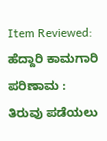Item Reviewed: ಹೆದ್ದಾರಿ ಕಾಮಗಾರಿ ಪರಿಣಾಮ : ತಿರುವು ಪಡೆಯಲು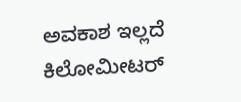ಅವಕಾಶ ಇಲ್ಲದೆ ಕಿಲೋಮೀಟರ್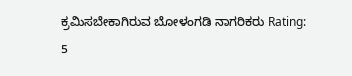ಕ್ರಮಿಸಬೇಕಾಗಿರುವ ಬೋಳಂಗಡಿ ನಾಗರಿಕರು Rating: 5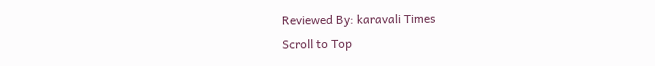Reviewed By: karavali Times
Scroll to Top